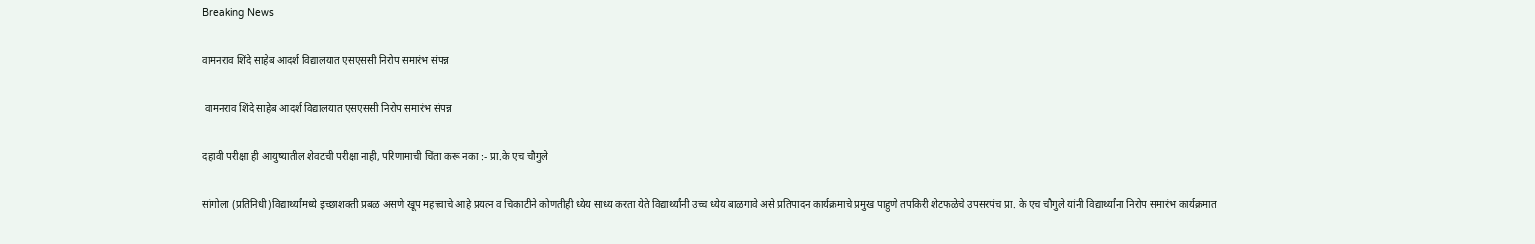Breaking News

वामनराव शिंदे साहेब आदर्श विद्यालयात एसएससी निरोप समारंभ संपन्न

 वामनराव शिंदे साहेब आदर्श विद्यालयात एसएससी निरोप समारंभ संपन्न

दहावी परीक्षा ही आयुष्यातील शेवटची परीक्षा नाही, परिणामाची चिंता करू नका :- प्रा.के एच चौगुले

सांगोला (प्रतिनिधी)विद्यार्थ्यांमध्ये इच्छाशक्ती प्रबळ असणे खूप महत्त्वाचे आहे प्रयत्न व चिकाटीने कोणतीही ध्येय साध्य करता येते विद्यार्थ्यांनी उच्च ध्येय बाळगावे असे प्रतिपादन कार्यक्रमाचे प्रमुख पाहुणे तपकिरी शेटफळेचे उपसरपंच प्रा. के एच चौगुले यांनी विद्यार्थ्यांना निरोप समारंभ कार्यक्रमात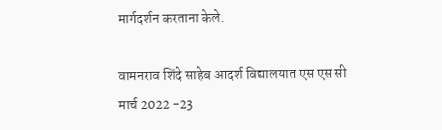मार्गदर्शन करताना केले.

वामनराव शिंदे साहेब आदर्श विद्यालयात एस एस सी मार्च 2022 -23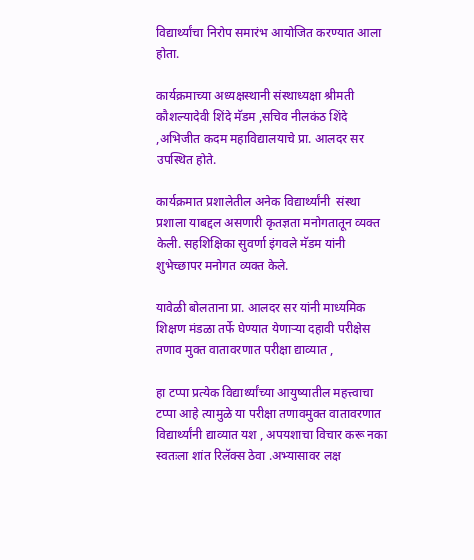विद्यार्थ्यांचा निरोप समारंभ आयोजित करण्यात आला होता.

कार्यक्रमाच्या अध्यक्षस्थानी संस्थाध्यक्षा श्रीमती कौशल्यादेवी शिंदे मॅडम ,सचिव नीलकंठ शिंदे ,अभिजीत कदम महाविद्यालयाचे प्रा. आलदर सर उपस्थित होते.

कार्यक्रमात प्रशालेतील अनेक विद्यार्थ्यांनी  संस्था प्रशाला याबद्दल असणारी कृतज्ञता मनोगतातून व्यक्त केली. सहशिक्षिका सुवर्णा इंगवले मॅडम यांनी शुभेच्छापर मनोगत व्यक्त केले.

यावेळी बोलताना प्रा. आलदर सर यांनी माध्यमिक शिक्षण मंडळा तर्फे घेण्यात येणाऱ्या दहावी परीक्षेस तणाव मुक्त वातावरणात परीक्षा द्याव्यात ,

हा टप्पा प्रत्येक विद्यार्थ्यांच्या आयुष्यातील महत्त्वाचा टप्पा आहे त्यामुळे या परीक्षा तणावमुक्त वातावरणात विद्यार्थ्यांनी द्याव्यात यश , अपयशाचा विचार करू नका स्वतःला शांत रिलॅक्स ठेवा .अभ्यासावर लक्ष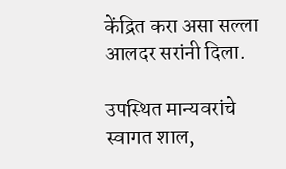केंद्रित करा असा सल्ला आलदर सरांनी दिला.

उपस्थित मान्यवरांचे स्वागत शाल,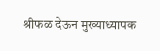श्रीफळ देऊन मुख्याध्यापक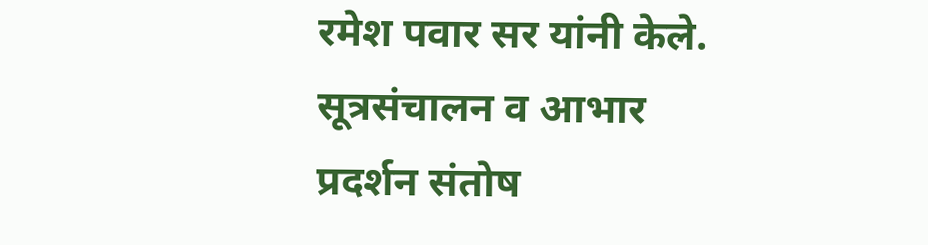रमेश पवार सर यांनी केले. सूत्रसंचालन व आभार प्रदर्शन संतोष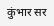कुंभार सर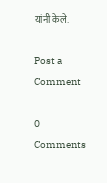यांनी केले.

Post a Comment

0 Comments